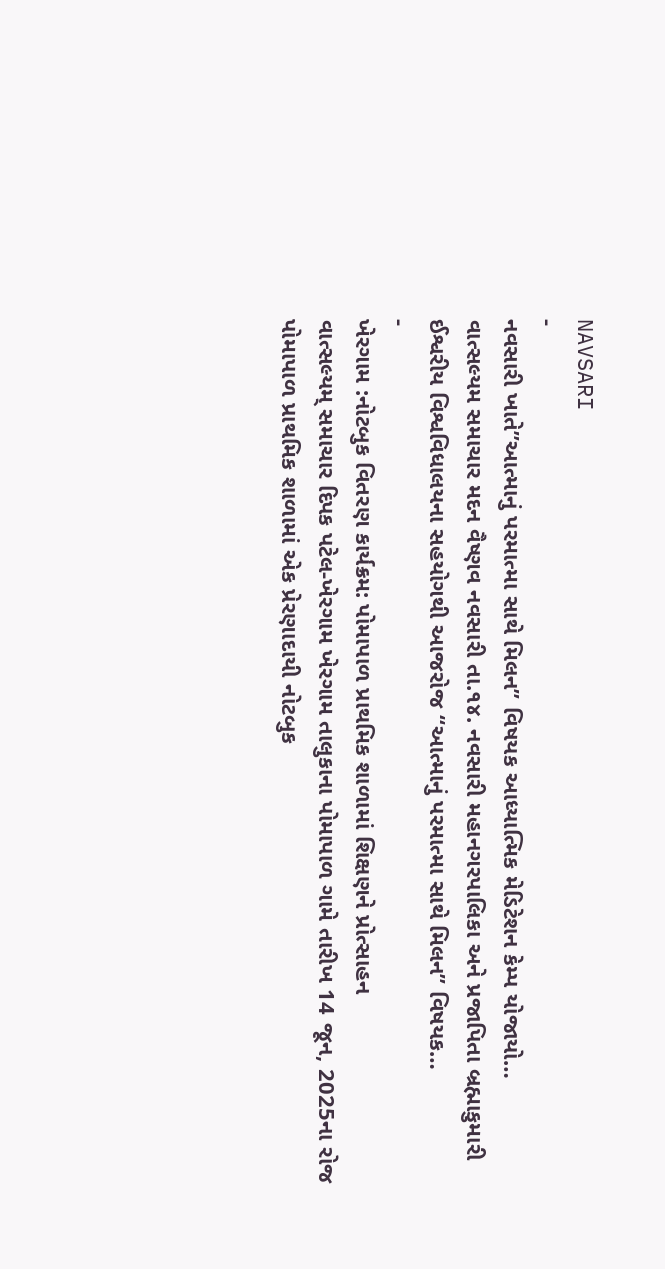NAVSARI
-
નવસારી ખાતે”આત્માનું પરમાત્મા સાથે મિલન” વિષયક આધ્યાત્મિક મેડિટેશન કેમ્પ યોજાયો…
વાત્સલ્યમ સમાચાર મદન વૈષ્ણવ નવસારી તા.૧૪. નવસારી મહાનગરપાલિકા અને પ્રજાપિતા બ્રહ્માકુમારી ઈશ્વરીય વિશ્વવિધાલયના સહયોગથી આજરોજ “આત્માનું પરમાત્મા સાથે મિલન” વિષયક…
-
ખેરગામ :નોટબુક વિતરણ કાર્યક્રમ: પોમાપાળ પ્રાથમિક શાળામાં શિક્ષણને પ્રોત્સાહન
વાત્સલ્યમ્ સમાચાર દિપક પટેલ-ખેરગામ ખેરગામ તાલુકાના પોમાપાળ ગામે તારીખ 14 જૂન, 2025ના રોજ પોમાપાળ પ્રાથમિક શાળામાં એક પ્રેરણાદાયી નોટબુક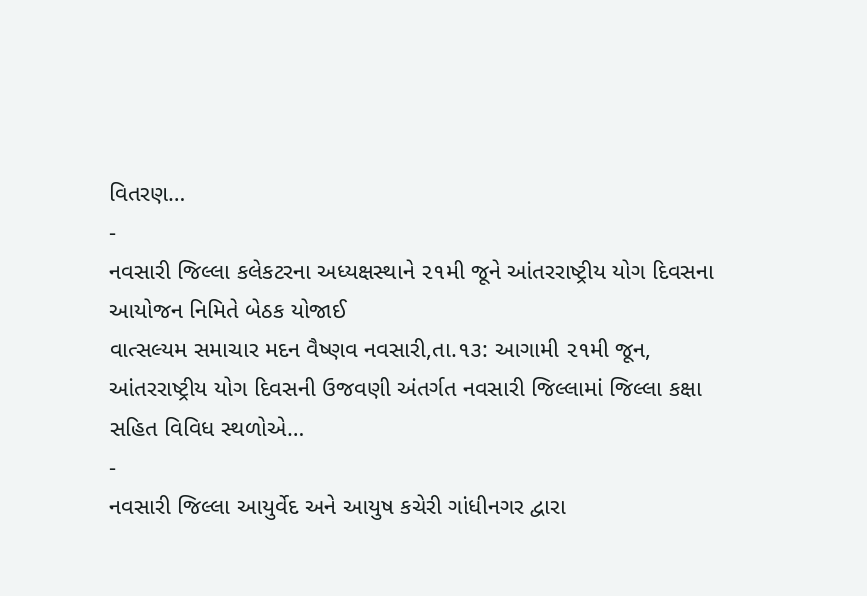વિતરણ…
-
નવસારી જિલ્લા કલેકટરના અધ્યક્ષસ્થાને ૨૧મી જૂને આંતરરાષ્ટ્રીય યોગ દિવસના આયોજન નિમિતે બેઠક યોજાઈ
વાત્સલ્યમ સમાચાર મદન વૈષ્ણવ નવસારી,તા.૧૩: આગામી ૨૧મી જૂન, આંતરરાષ્ટ્રીય યોગ દિવસની ઉજવણી અંતર્ગત નવસારી જિલ્લામાં જિલ્લા કક્ષા સહિત વિવિધ સ્થળોએ…
-
નવસારી જિલ્લા આયુર્વેદ અને આયુષ કચેરી ગાંધીનગર દ્વારા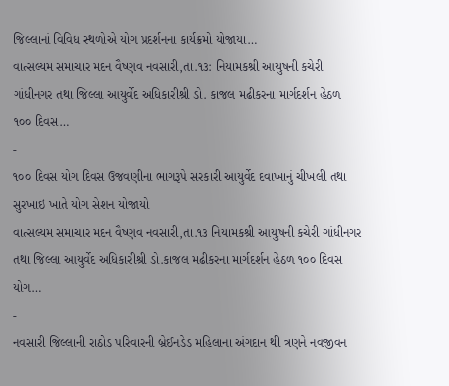જિલ્લાનાં વિવિધ સ્થળોએ યોગ પ્રદર્શનના કાર્યક્રમો યોજાયા…
વાત્સલ્યમ સમાચાર મદન વૈષ્ણવ નવસારી,તા.૧૩: નિયામકશ્રી આયુષની કચેરી ગાંધીનગર તથા જિલ્લા આયુર્વેદ અધિકારીશ્રી ડો. કાજલ મઢીકરના માર્ગદર્શન હેઠળ ૧૦૦ દિવસ…
-
૧૦૦ દિવસ યોગ દિવસ ઉજવણીના ભાગરૂપે સરકારી આયુર્વેદ દવાખાનું ચીખલી તથા સુરખાઇ ખાતે યોગ સેશન યોજાયો
વાત્સલ્યમ સમાચાર મદન વૈષ્ણવ નવસારી,તા.૧૩ નિયામકશ્રી આયુષની કચેરી ગાંધીનગર તથા જિલ્લા આયુર્વેદ અધિકારીશ્રી ડો.કાજલ મઢીકરના માર્ગદર્શન હેઠળ ૧૦૦ દિવસ યોગ…
-
નવસારી જિલ્લાની રાઠોડ પરિવારની બ્રેઈનડેડ મહિલાના અંગદાન થી ત્રણને નવજીવન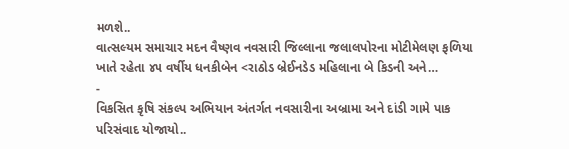મળશે..
વાત્સલ્યમ સમાચાર મદન વૈષ્ણવ નવસારી જિલ્લાના જલાલપોરના મોટીમેલણ ફળિયા ખાતે રહેતા ૪૫ વર્ષીય ધનકીબેન <રાઠોડ બ્રેઈનડેડ મહિલાના બે કિડની અને…
-
વિકસિત કૃષિ સંકલ્પ અભિયાન અંતર્ગત નવસારીના અબ્રામા અને દાંડી ગામે પાક પરિસંવાદ યોજાયો..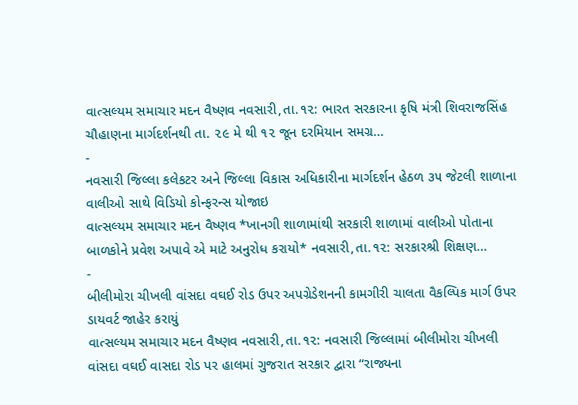વાત્સલ્યમ સમાચાર મદન વૈષ્ણવ નવસારી,તા.૧૨: ભારત સરકારના કૃષિ મંત્રી શિવરાજસિંહ ચૌહાણના માર્ગદર્શનથી તા. ૨૯ મે થી ૧૨ જૂન દરમિયાન સમગ્ર…
-
નવસારી જિલ્લા કલેકટર અને જિલ્લા વિકાસ અધિકારીના માર્ગદર્શન હેઠળ ૩૫ જેટલી શાળાના વાલીઓ સાથે વિડિયો કોન્ફરન્સ યોજાઇ
વાત્સલ્યમ સમાચાર મદન વૈષ્ણવ *ખાનગી શાળામાંથી સરકારી શાળામાં વાલીઓ પોતાના બાળકોને પ્રવેશ અપાવે એ માટે અનુરોધ કરાયો* નવસારી,તા.૧૨: સરકારશ્રી શિક્ષણ…
-
બીલીમોરા ચીખલી વાંસદા વઘઈ રોડ ઉપર અપગ્રેડેશનની કામગીરી ચાલતા વૈકલ્પિક માર્ગ ઉપર ડાયવર્ટ જાહેર કરાયું
વાત્સલ્યમ સમાચાર મદન વૈષ્ણવ નવસારી,તા.૧૨: નવસારી જિલ્લામાં બીલીમોરા ચીખલી વાંસદા વઘઈ વાસદા રોડ પર હાલમાં ગુજરાત સરકાર દ્વારા “રાજ્યના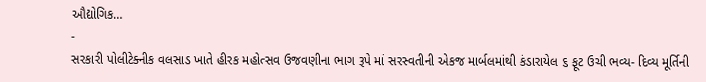ઔદ્યોગિક…
-
સરકારી પોલીટેક્નીક વલસાડ ખાતે હીરક મહોત્સવ ઉજવણીના ભાગ રૂપે માં સરસ્વતીની એકજ માર્બલમાંથી કંડારાયેલ ૬ ફૂટ ઉચી ભવ્ય- દિવ્ય મૂર્તિની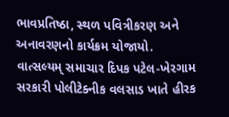ભાવપ્રતિષ્ઠા, સ્થળ પવિત્રીકરણ અને અનાવરણનો કાર્યક્રમ યોજાયો.
વાત્સલ્યમ્ સમાચાર દિપક પટેલ-ખેરગામ સરકારી પોલીટેક્નીક વલસાડ ખાતે હીરક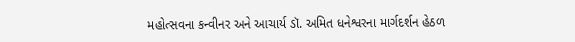મહોત્સવના કન્વીનર અને આચાર્ય ડૉ. અમિત ધનેશ્વરના માર્ગદર્શન હેઠળ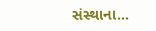સંસ્થાના…